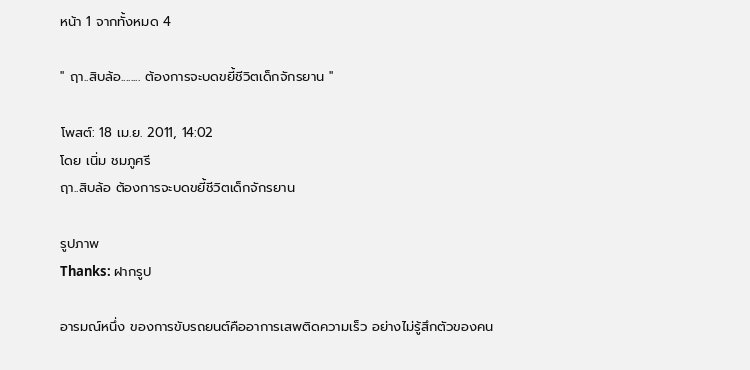หน้า 1 จากทั้งหมด 4

'' ฤา..สิบล้อ........ ต้องการจะบดขยี้ชีวิตเด็กจักรยาน ''

โพสต์: 18 เม.ย. 2011, 14:02
โดย เนิ่ม ชมภูศรี
ฤา..สิบล้อ ต้องการจะบดขยี้ชีวิตเด็กจักรยาน

รูปภาพ
Thanks: ฝากรูป

อารมณ์หนึ่ง ของการขับรถยนต์คืออาการเสพติดความเร็ว อย่างไม่รู้สึกตัวของคน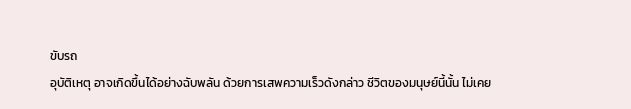ขับรถ
อุบัติเหตุ อาจเกิดขึ้นได้อย่างฉับพลัน ด้วยการเสพความเร็วดังกล่าว ชีวิตของมนุษย์นี้นั้น ไม่เคย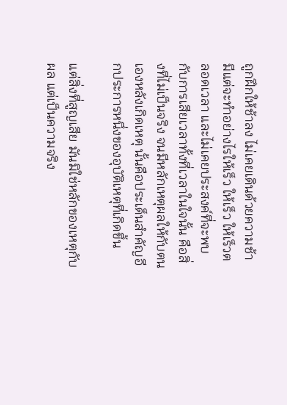ถูกฝึกให้ช้าลง ไม่เคยเดินด้วยความช้า มีแต่จะทำอย่างไรให้เร็ว ให้เร็ว ให้เร็วตลอดเวลา และไม่เคยประสงค์ที่จะพบกับการเสียเวลาทั้งที่เวลาในใจนั้น คือสิ่งที่ไม่เป็นจริง จนมีหลักเหตุผลให้กับตนเองหลังเกิดเหตุ นั้นคือประเด็นสำคัญอีกประการหนึ่งของอุบัติเหตุที่เกิดขึ้น

แต่สิ่งที่สูญเสีย มันมิใช่หลักของเหตุกับผล แต่เป็นความจริง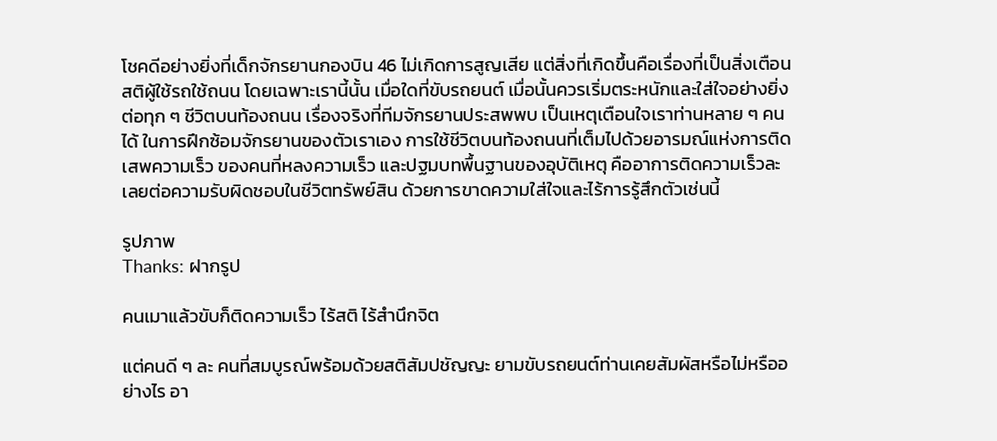โชคดีอย่างยิ่งที่เด็กจักรยานกองบิน 46 ไม่เกิดการสูญเสีย แต่สิ่งที่เกิดขึ้นคือเรื่องที่เป็นสิ่งเตือนสติผู้ใช้รถใช้ถนน โดยเฉพาะเรานี้นั้น เมื่อใดที่ขับรถยนต์ เมื่อนั้นควรเริ่มตระหนักและใส่ใจอย่างยิ่งต่อทุก ๆ ชีวิตบนท้องถนน เรื่องจริงที่ทีมจักรยานประสพพบ เป็นเหตุเตือนใจเราท่านหลาย ๆ คนได้ ในการฝึกซ้อมจักรยานของตัวเราเอง การใช้ชีวิตบนท้องถนนที่เต็มไปด้วยอารมณ์แห่งการติดเสพความเร็ว ของคนที่หลงความเร็ว และปฐมบทพื้นฐานของอุบัติเหตุ คืออาการติดความเร็วละเลยต่อความรับผิดชอบในชีวิตทรัพย์สิน ด้วยการขาดความใส่ใจและไร้การรู้สึกตัวเช่นนี้

รูปภาพ
Thanks: ฝากรูป

คนเมาแล้วขับก็ติดความเร็ว ไร้สติ ไร้สำนึกจิต

แต่คนดี ๆ ละ คนที่สมบูรณ์พร้อมด้วยสติสัมปชัญญะ ยามขับรถยนต์ท่านเคยสัมผัสหรือไม่หรืออย่างไร อา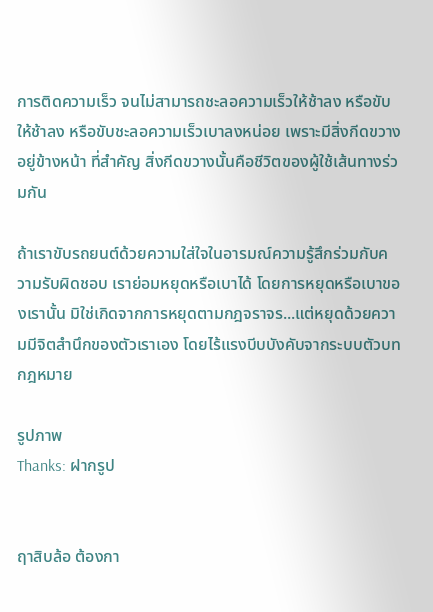การติดความเร็ว จนไม่สามารถชะลอความเร็วให้ช้าลง หรือขับให้ช้าลง หรือขับชะลอความเร็วเบาลงหน่อย เพราะมีสิ่งกีดขวางอยู่ข้างหน้า ที่สำคัญ สิ่งกีดขวางนั้นคือชีวิตของผู้ใช้เส้นทางร่วมกัน

ถ้าเราขับรถยนต์ด้วยความใส่ใจในอารมณ์ความรู้สึกร่วมกับความรับผิดชอบ เราย่อมหยุดหรือเบาได้ โดยการหยุดหรือเบาของเรานั้น มิใช่เกิดจากการหยุดตามกฎจราจร...แต่หยุดด้วยความมีจิตสำนึกของตัวเราเอง โดยไร้แรงบีบบังคับจากระบบตัวบทกฎหมาย

รูปภาพ
Thanks: ฝากรูป


ฤาสิบล้อ ต้องกา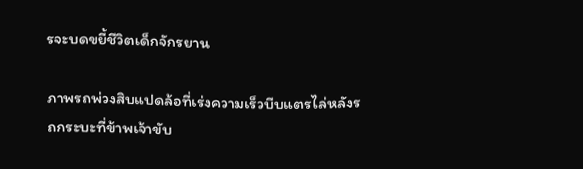รจะบดขยี้ชีวิตเด็กจักรยาน

ภาพรถพ่วงสิบแปดล้อที่เร่งความเร็วบีบแตรไล่หลังรถกระบะที่ข้าพเจ้าขับ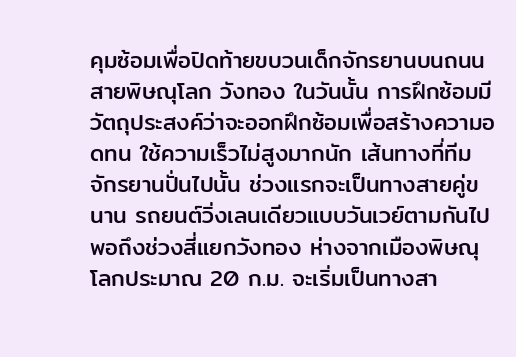คุมซ้อมเพื่อปิดท้ายขบวนเด็กจักรยานบนถนนสายพิษณุโลก วังทอง ในวันนั้น การฝึกซ้อมมีวัตถุประสงค์ว่าจะออกฝึกซ้อมเพื่อสร้างความอดทน ใช้ความเร็วไม่สูงมากนัก เส้นทางที่ทีมจักรยานปั่นไปนั้น ช่วงแรกจะเป็นทางสายคู่ขนาน รถยนต์วิ่งเลนเดียวแบบวันเวย์ตามกันไป พอถึงช่วงสี่แยกวังทอง ห่างจากเมืองพิษณุโลกประมาณ 20 ก.ม. จะเริ่มเป็นทางสา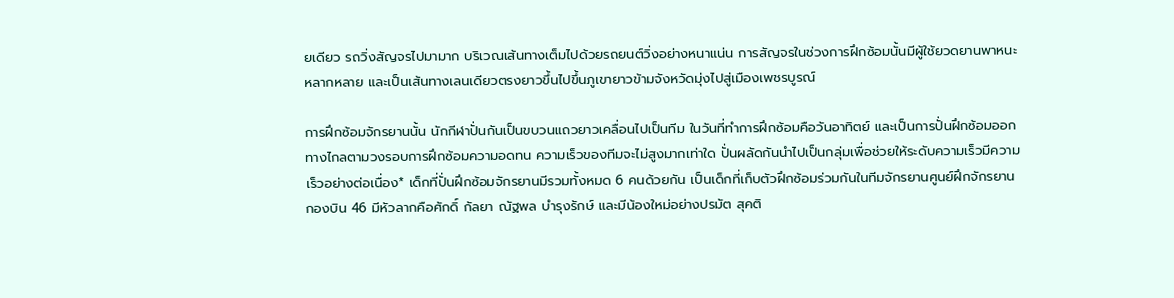ยเดียว รถวิ่งสัญจรไปมามาก บริเวณเส้นทางเต็มไปด้วยรถยนต์วิ่งอย่างหนาแน่น การสัญจรในช่วงการฝึกซ้อมนั้นมีผู้ใช้ยวดยานพาหนะหลากหลาย และเป็นเส้นทางเลนเดียวตรงยาวขึ้นไปขึ้นภูเขายาวข้ามจังหวัดมุ่งไปสู่เมืองเพชรบูรณ์

การฝึกซ้อมจักรยานนั้น นักกีฬาปั่นกันเป็นขบวนแถวยาวเคลื่อนไปเป็นทีม ในวันที่ทำการฝึกซ้อมคือวันอาทิตย์ และเป็นการปั่นฝึกซ้อมออกทางไกลตามวงรอบการฝึกซ้อมความอดทน ความเร็วของทีมจะไม่สูงมากเท่าใด ปั่นผลัดกันนำไปเป็นกลุ่มเพื่อช่วยให้ระดับความเร็วมีความเร็วอย่างต่อเนื่อง* เด็กที่ปั่นฝึกซ้อมจักรยานมีรวมทั้งหมด 6 คนด้วยกัน เป็นเด็กที่เก็บตัวฝึกซ้อมร่วมกันในทีมจักรยานศูนย์ฝึกจักรยานกองบิน 46 มีหัวลากคือศักดิ์ กัลยา ณัฐพล บำรุงรักษ์ และมีน้องใหม่อย่างปรมัต สุคติ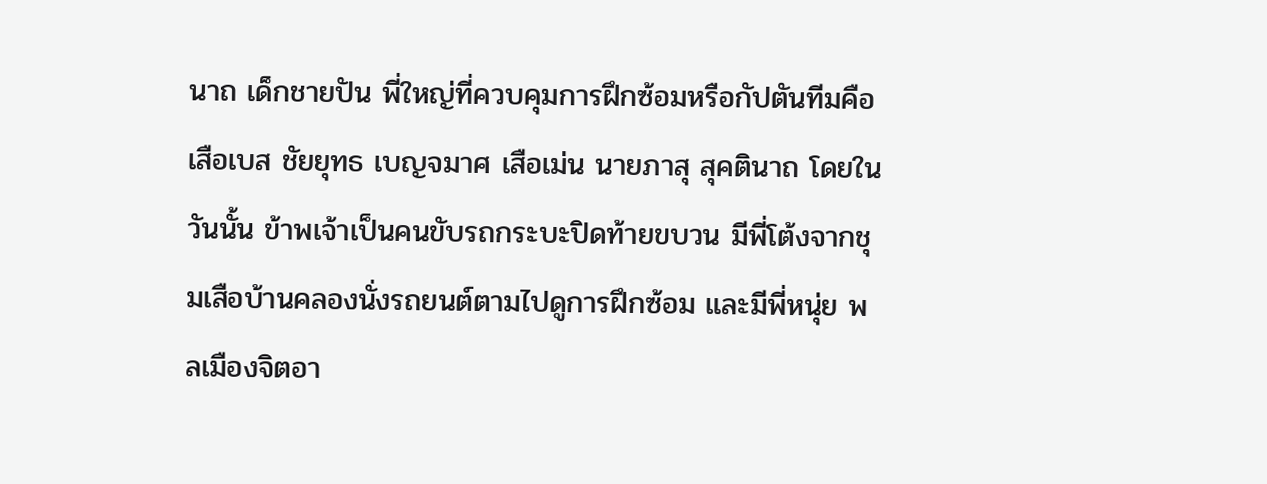นาถ เด็กชายปัน พี่ใหญ่ที่ควบคุมการฝึกซ้อมหรือกัปตันทีมคือเสือเบส ชัยยุทธ เบญจมาศ เสือเม่น นายภาสุ สุคตินาถ โดยในวันนั้น ข้าพเจ้าเป็นคนขับรถกระบะปิดท้ายขบวน มีพี่โต้งจากชุมเสือบ้านคลองนั่งรถยนต์ตามไปดูการฝึกซ้อม และมีพี่หนุ่ย พลเมืองจิตอา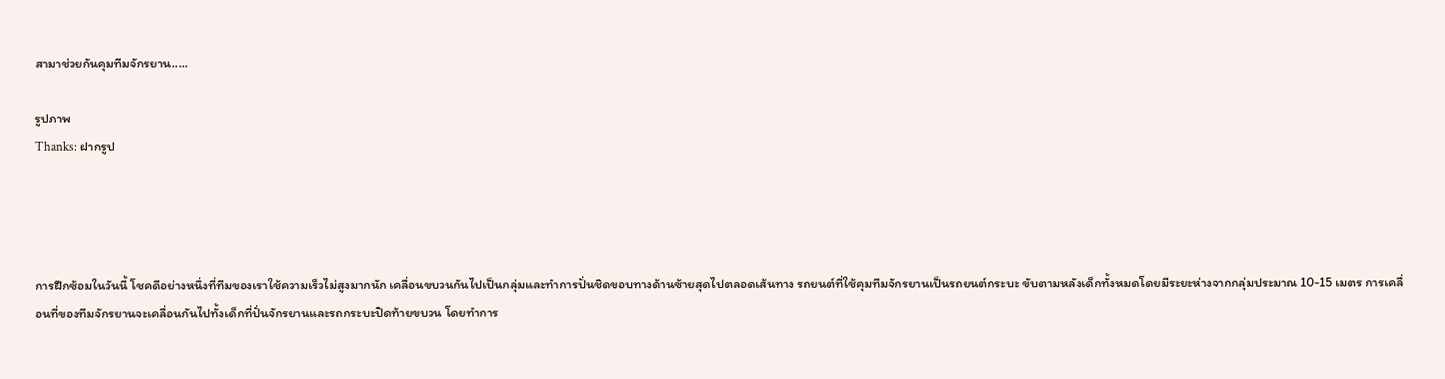สามาช่วยกันคุมทีมจักรยาน.....

รูปภาพ
Thanks: ฝากรูป




การฝึกซ้อมในวันนี้ โชคดีอย่างหนึ่งที่ทีมของเราใช้ความเร็วไม่สูงมากนัก เคลื่อนขบวนกันไปเป็นกลุ่มและทำการปั่นชิดขอบทางด้านซ้ายสุดไปตลอดเส้นทาง รถยนต์ที่ใช้คุมทีมจักรยานเป็นรถยนต์กระบะ ขับตามหลังเด็กทั้งหมดโดยมีระยะห่างจากกลุ่มประมาณ 10-15 เมตร การเคลื่อนที่ของทีมจักรยานจะเคลื่อนกันไปทั้งเด็กที่ปั่นจักรยานและรถกระบะปิดท้ายขบวน โดยทำการ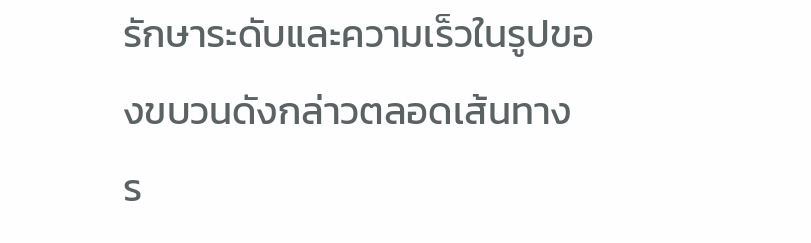รักษาระดับและความเร็วในรูปของขบวนดังกล่าวตลอดเส้นทาง ร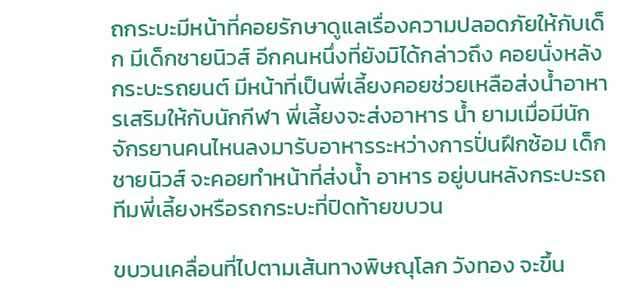ถกระบะมีหน้าที่คอยรักษาดูแลเรื่องความปลอดภัยให้กับเด็ก มีเด็กชายนิวส์ อีกคนหนึ่งที่ยังมิได้กล่าวถึง คอยนั่งหลังกระบะรถยนต์ มีหน้าที่เป็นพี่เลี้ยงคอยช่วยเหลือส่งน้ำอาหารเสริมให้กับนักกีฬา พี่เลี้ยงจะส่งอาหาร น้ำ ยามเมื่อมีนักจักรยานคนไหนลงมารับอาหารระหว่างการปั่นฝึกซ้อม เด็กชายนิวส์ จะคอยทำหน้าที่ส่งน้ำ อาหาร อยู่บนหลังกระบะรถทีมพี่เลี้ยงหรือรถกระบะที่ปิดท้ายขบวน

ขบวนเคลื่อนที่ไปตามเส้นทางพิษณุโลก วังทอง จะขึ้น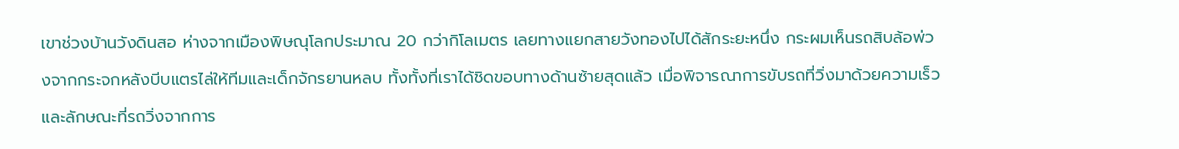เขาช่วงบ้านวังดินสอ ห่างจากเมืองพิษณุโลกประมาณ 20 กว่ากิโลเมตร เลยทางแยกสายวังทองไปได้สักระยะหนึ่ง กระผมเห็นรถสิบล้อพ่วงจากกระจกหลังบีบแตรไล่ให้ทีมและเด็กจักรยานหลบ ทั้งทั้งที่เราได้ชิดขอบทางด้านซ้ายสุดแล้ว เมื่อพิจารณาการขับรถที่วิ่งมาด้วยความเร็วและลักษณะที่รถวิ่งจากการ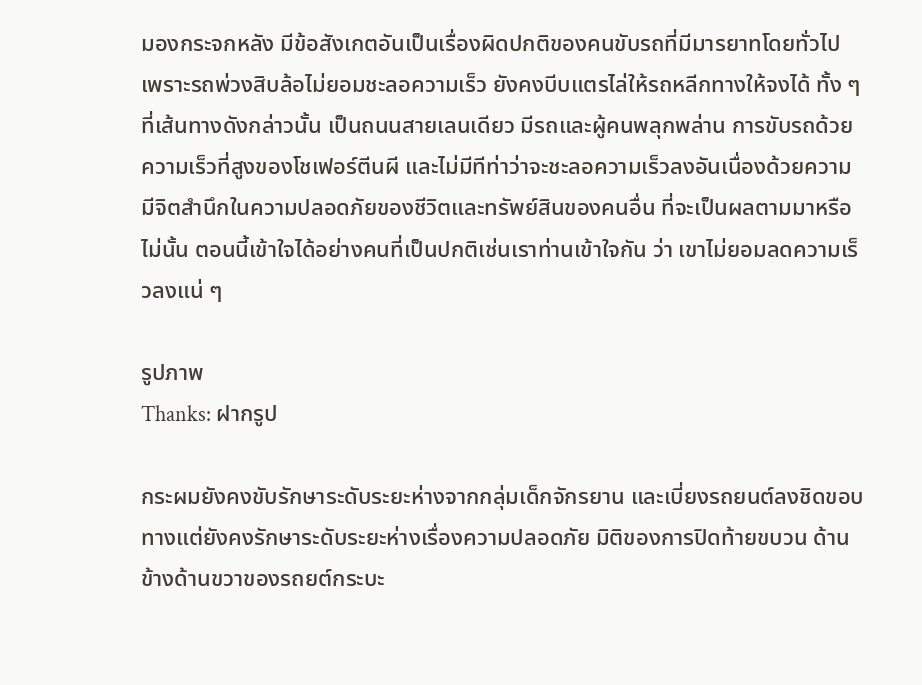มองกระจกหลัง มีข้อสังเกตอันเป็นเรื่องผิดปกติของคนขับรถที่มีมารยาทโดยทั่วไป เพราะรถพ่วงสิบล้อไม่ยอมชะลอความเร็ว ยังคงบีบแตรไล่ให้รถหลีกทางให้จงได้ ทั้ง ๆ ที่เส้นทางดังกล่าวนั้น เป็นถนนสายเลนเดียว มีรถและผู้คนพลุกพล่าน การขับรถด้วยความเร็วที่สูงของโชเฟอร์ตีนผี และไม่มีทีท่าว่าจะชะลอความเร็วลงอันเนื่องด้วยความมีจิตสำนึกในความปลอดภัยของชีวิตและทรัพย์สินของคนอื่น ที่จะเป็นผลตามมาหรือไม่นั้น ตอนนี้เข้าใจได้อย่างคนที่เป็นปกติเช่นเราท่านเข้าใจกัน ว่า เขาไม่ยอมลดความเร็วลงแน่ ๆ

รูปภาพ
Thanks: ฝากรูป

กระผมยังคงขับรักษาระดับระยะห่างจากกลุ่มเด็กจักรยาน และเบี่ยงรถยนต์ลงชิดขอบทางแต่ยังคงรักษาระดับระยะห่างเรื่องความปลอดภัย มิติของการปิดท้ายขบวน ด้านข้างด้านขวาของรถยต์กระบะ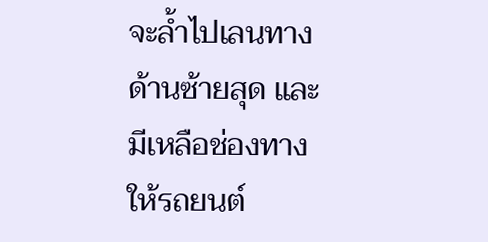จะล้ำไปเลนทางด้านซ้ายสุด และมีเหลือช่องทางให้รถยนต์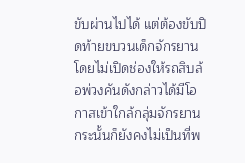ขับผ่านไปได้ แต่ต้องขับปิดท้ายขบวนเด็กจักรยานโดยไม่เปิดช่องให้รถสิบล้อพ่วงคันดังกล่าวได้มีโอกาสเข้าใกล้กลุ่มจักรยาน กระนั้นก็ยังคงไม่เป็นที่พ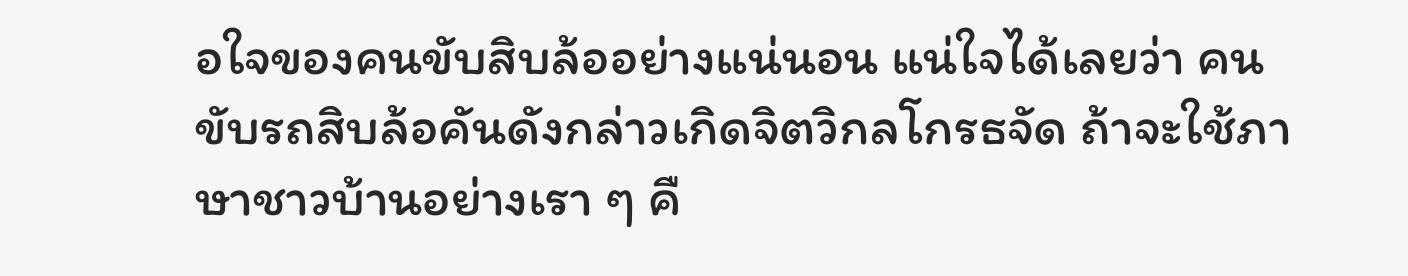อใจของคนขับสิบล้ออย่างแน่นอน แน่ใจได้เลยว่า คนขับรถสิบล้อคันดังกล่าวเกิดจิตวิกลโกรธจัด ถ้าจะใช้ภาษาชาวบ้านอย่างเรา ๆ คื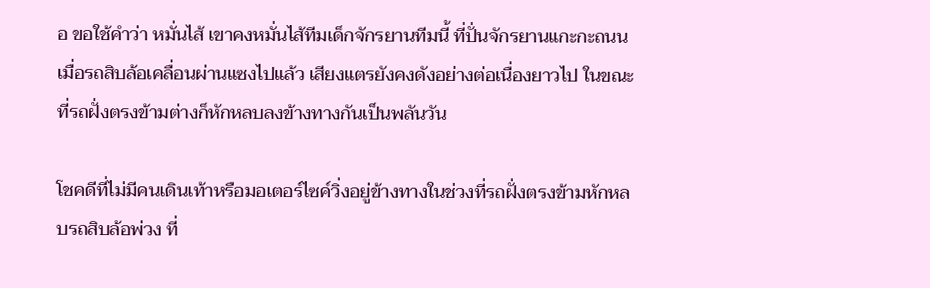อ ขอใช้คำว่า หมั่นไส้ เขาคงหมั่นไส้ทีมเด็กจักรยานทีมนี้ ที่ปั่นจักรยานแกะกะถนน เมื่อรถสิบล้อเคลื่อนผ่านแซงไปแล้ว เสียงแตรยังคงดังอย่างต่อเนื่องยาวไป ในขณะที่รถฝั่งตรงข้ามต่างก็หักหลบลงข้างทางกันเป็นพลันวัน

โชคดีที่ไม่มีคนเดินเท้าหรือมอเตอร์ไซค์วิ่งอยู่ข้างทางในช่วงที่รถฝั่งตรงข้ามหักหลบรถสิบล้อพ่วง ที่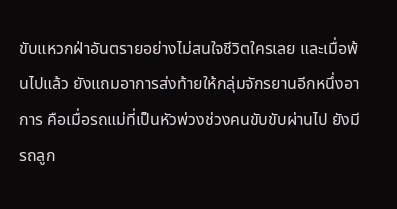ขับแหวกฝ่าอันตรายอย่างไม่สนใจชีวิตใครเลย และเมื่อพ้นไปแล้ว ยังแถมอาการส่งท้ายให้กลุ่มจักรยานอีกหนึ่งอาการ คือเมื่อรถแม่ที่เป็นหัวพ่วงช่วงคนขับขับผ่านไป ยังมีรถลูก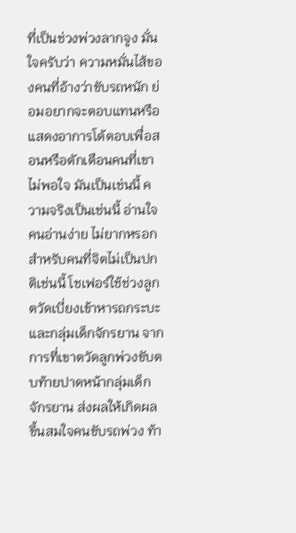ที่เป็นช่วงพ่วงลากจูง มั่นใจครับว่า ความหมั่นไส้ของคนที่อ้างว่าขับรถหนัก ย่อมอยากจะตอบแทนหรือแสดงอาการโต้ตอบเพื่อสอนหรือตักเตือนคนที่เขาไม่พอใจ มันเป็นเช่นนี้ ความจริงเป็นเช่นนี้ อ่านใจคนอ่านง่าย ไม่ยากหรอก สำหรับคนที่จิตไม่เป็นปกติเช่นนี้ โชเฟอร์ใช้ช่วงลูกตวัดเบี่ยงเข้าหารถกระบะและกลุ่มเด็กจักรยาน จากการที่เขาตวัดลูกพ่วงขับตบท้ายปาดหน้ากลุ่มเด็กจักรยาน ส่งผลให้เกิดผลขึ้นสมใจคนขับรถพ่วง ท้า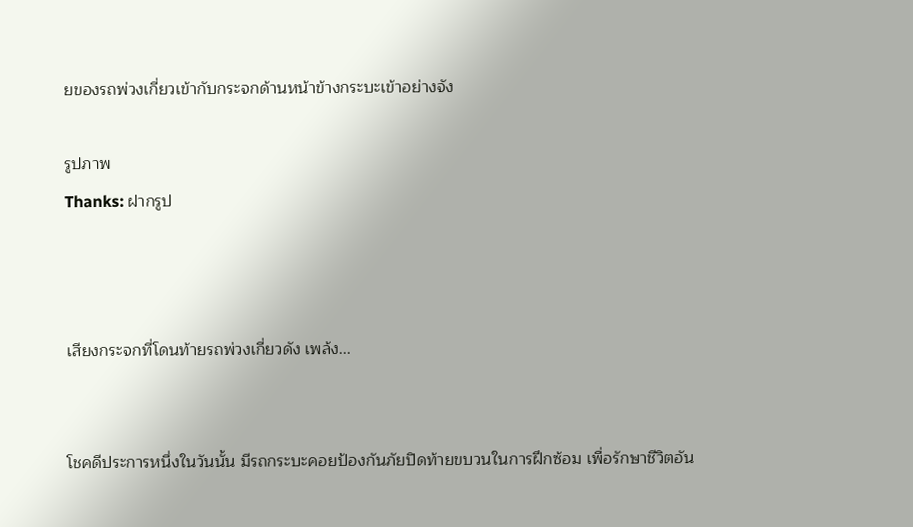ยของรถพ่วงเกี่ยวเข้ากับกระจกด้านหน้าข้างกระบะเข้าอย่างจัง

รูปภาพ
Thanks: ฝากรูป



เสียงกระจกที่โดนท้ายรถพ่วงเกี่ยวดัง เพล้ง...


โชคดีประการหนึ่งในวันนั้น มีรถกระบะคอยป้องกันภัยปิดท้ายขบวนในการฝึกซ้อม เพื่อรักษาชีวิตอัน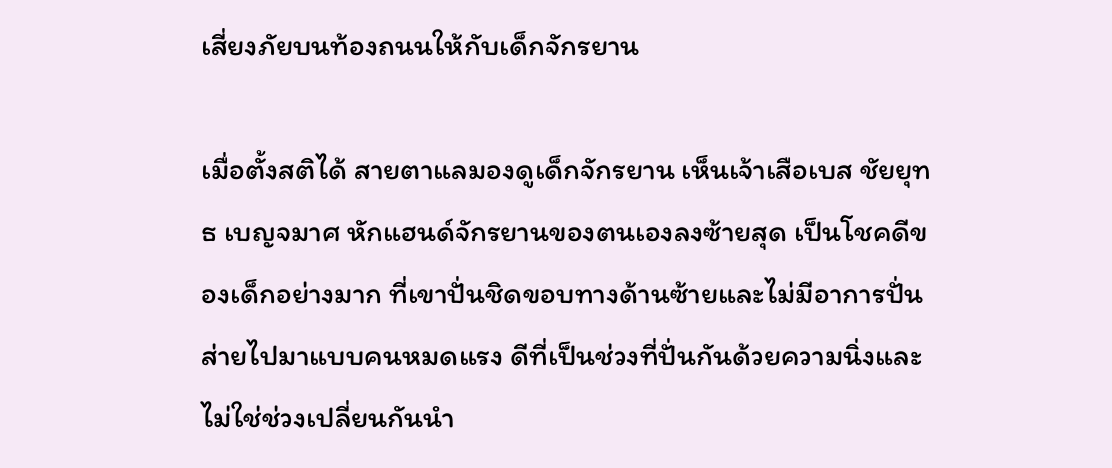เสี่ยงภัยบนท้องถนนให้กับเด็กจักรยาน

เมื่อตั้งสติได้ สายตาแลมองดูเด็กจักรยาน เห็นเจ้าเสือเบส ชัยยุทธ เบญจมาศ หักแฮนด์จักรยานของตนเองลงซ้ายสุด เป็นโชคดีของเด็กอย่างมาก ที่เขาปั่นชิดขอบทางด้านซ้ายและไม่มีอาการปั่นส่ายไปมาแบบคนหมดแรง ดีที่เป็นช่วงที่ปั่นกันด้วยความนิ่งและไม่ใช่ช่วงเปลี่ยนกันนำ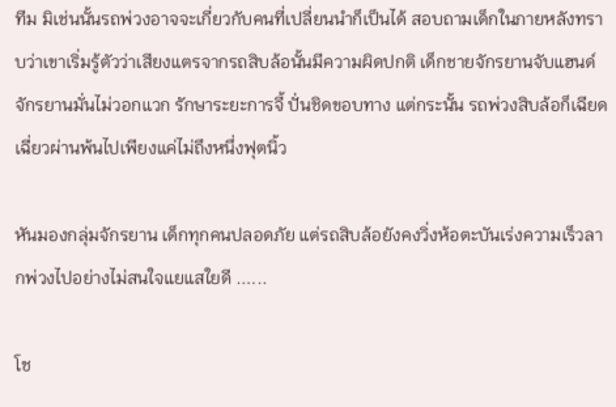ทีม มิเช่นนั้นรถพ่วงอาจจะเกี่ยวกับคนที่เปลี่ยนนำก็เป็นได้ สอบถามเด็กในภายหลังทราบว่าเขาเริ่มรู้ตัวว่าเสียงแตรจากรถสิบล้อนั้นมีความผิดปกติ เด็กชายจักรยานจับแฮนด์จักรยานมั่นไม่วอกแวก รักษาระยะการจี้ ปั่นชิดขอบทาง แต่กระนั้น รถพ่วงสิบล้อก็เฉียดเฉี่ยวผ่านพ้นไปเพียงแค่ไม่ถึงหนึ่งฟุตนิ้ว

หันมองกลุ่มจักรยาน เด็กทุกคนปลอดภัย แต่รถสิบล้อยังคงวิ่งห้อตะบันเร่งความเร็วลากพ่วงไปอย่างไม่สนใจแยแสใยดี ......

โช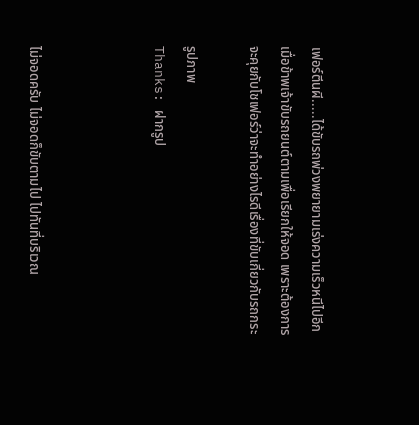เฟอร์ตีนผี.....ได้ขับรถพ่วงพยายามเร่งความเร็วหนีไปอีก เมื่อข้าพเจ้าขับรถยนต์ตามเพื่อเรียกให้จอด เพราะต้องการจะคุยกับโชเฟอร์ว่าจะทำอย่างไรดีเรื่องที่ขับเกี่ยวกับรถกระ

รูปภาพ
Thanks: ฝากรูป



ไม่จอดครับ ไม่จอดก็ขับตามไป ไปทันที่บริเวณ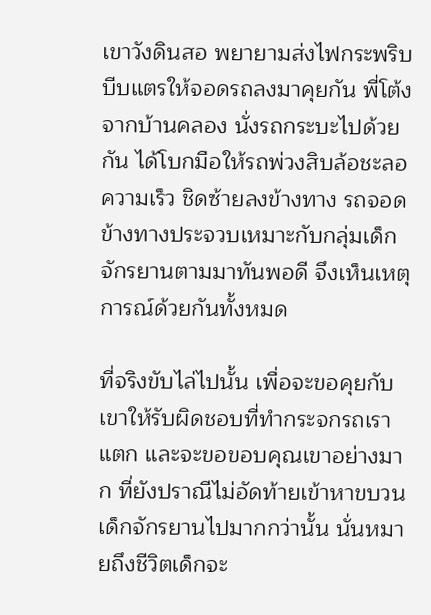เขาวังดินสอ พยายามส่งไฟกระพริบ บีบแตรให้จอดรถลงมาคุยกัน พี่โต้งจากบ้านคลอง นั่งรถกระบะไปด้วยกัน ได้โบกมือให้รถพ่วงสิบล้อชะลอความเร็ว ชิดซ้ายลงข้างทาง รถจอดข้างทางประจวบเหมาะกับกลุ่มเด็กจักรยานตามมาทันพอดี จึงเห็นเหตุการณ์ด้วยกันทั้งหมด

ที่จริงขับไล่ไปนั้น เพื่อจะขอคุยกับเขาให้รับผิดชอบที่ทำกระจกรถเราแตก และจะขอขอบคุณเขาอย่างมาก ที่ยังปราณีไม่อัดท้ายเข้าหาขบวนเด็กจักรยานไปมากกว่านั้น นั่นหมายถึงชีวิตเด็กจะ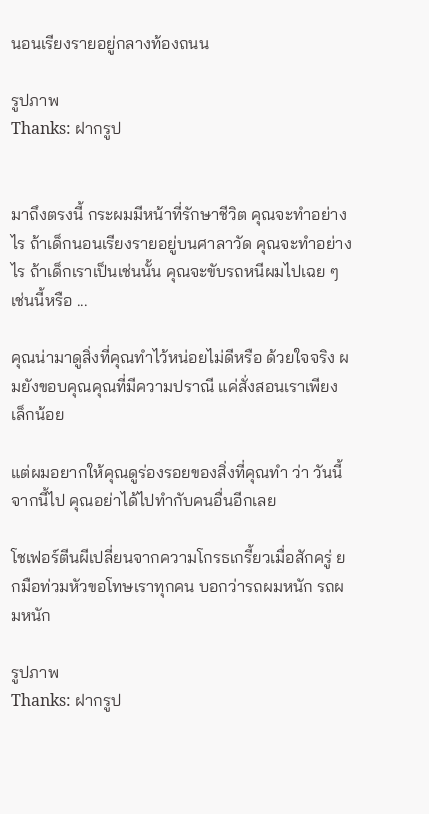นอนเรียงรายอยู่กลางท้องถนน

รูปภาพ
Thanks: ฝากรูป


มาถึงตรงนี้ กระผมมีหน้าที่รักษาชีวิต คุณจะทำอย่างไร ถ้าเด็กนอนเรียงรายอยู่บนศาลาวัด คุณจะทำอย่างไร ถ้าเด็กเราเป็นเช่นนั้น คุณจะขับรถหนีผมไปเฉย ๆ เช่นนี้หรือ ...

คุณน่ามาดูสิ่งที่คุณทำไว้หน่อยไม่ดีหรือ ด้วยใจจริง ผมยังขอบคุณคุณที่มีความปราณี แค่สั่งสอนเราเพียงเล็กน้อย

แต่ผมอยากให้คุณดูร่องรอยของสิ่งที่คุณทำ ว่า วันนี้จากนี้ไป คุณอย่าได้ไปทำกับคนอื่นอีกเลย

โชเฟอร์ตีนผีเปลี่ยนจากความโกรธเกรี้ยวเมื่อสักครู่ ยกมือท่วมหัวขอโทษเราทุกคน บอกว่ารถผมหนัก รถผมหนัก

รูปภาพ
Thanks: ฝากรูป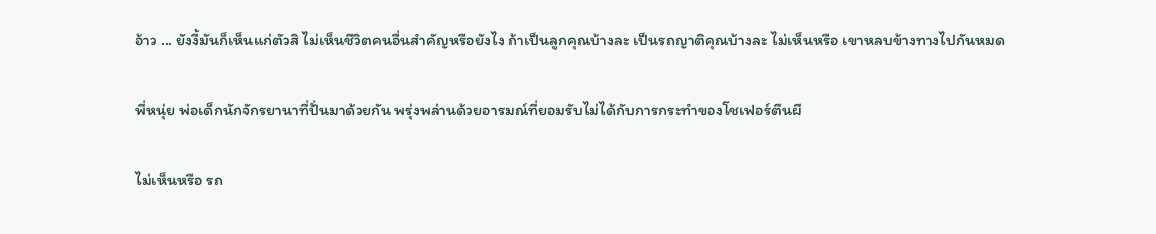อ้าว ... ยังงี้มันก็เห็นแก่ตัวสิ ไม่เห็นชีวิตคนอื่นสำคัญหรือยังไง ถ้าเป็นลูกคุณบ้างละ เป็นรถญาติคุณบ้างละ ไม่เห็นหรือ เขาหลบข้างทางไปกันหมด

พี่หนุ่ย พ่อเด็กนักจักรยานาที่ปั่นมาด้วยกัน พรุ่งพล่านด้วยอารมณ์ที่ยอมรับไม่ได้กับการกระทำของโชเฟอร์ตีนผี

ไม่เห็นหรือ รถ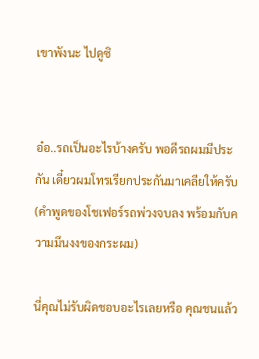เขาพังนะ ไปดูซิ


อ๋อ..รถเป็นอะไรบ้างครับ พอดีรถผมมีประกัน เดี๋ยวผมโทรเรียกประกันมาเคลียให้ครับ
(คำพูดของโชเฟอร์รถพ่วงจบลง พร้อมกับความมึนงงของกระผม)

นี่คุณไม่รับผิดชอบอะไรเลยหรือ คุณชนแล้ว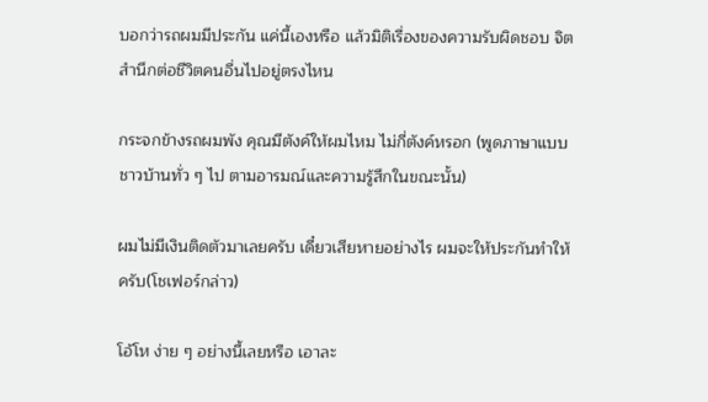บอกว่ารถผมมีประกัน แค่นี้เองหรือ แล้วมิติเรื่องของความรับผิดชอบ จิตสำนึกต่อชีวิตคนอื่นไปอยู่ตรงไหน

กระจกข้างรถผมพัง คุณมีตังค์ให้ผมไหม ไม่กี่ตังค์หรอก (พูดภาษาแบบชาวบ้านทั่ว ๆ ไป ตามอารมณ์และความรู้สึกในขณะนั้น)

ผมไม่มีเงินติดตัวมาเลยครับ เดี๋ยวเสียหายอย่างไร ผมจะให้ประกันทำให้ครับ(โชเฟอร์กล่าว)

โอ้โห ง่าย ๆ อย่างนี้เลยหรือ เอาละ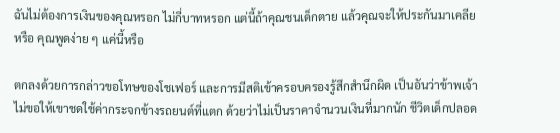ฉันไม่ต้องการเงินของคุณหรอก ไม่กี่บาทหรอก แต่นี้ถ้าคุณชนเด็กตาย แล้วคุณจะให้ประกันมาเคลียหรือ คุณพูดง่าย ๆ แค่นี้หรือ

ตกลงด้วยการกล่าวขอโทษของโชเฟอร์ และการมีสติเข้าครอบครองรู้สึกสำนึกผิด เป็นอันว่าข้าพเจ้าไม่ขอให้เขาชดใช้ค่ากระจกข้างรถยนต์ที่แตก ด้วยว่าไม่เป็นราคาจำนวนเงินที่มากนัก ชีวิตเด็กปลอด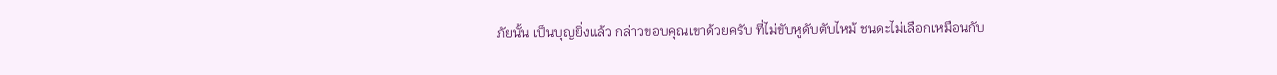ภัยนั้น เป็นบุญยิ่งแล้ว กล่าวขอบคุณเขาด้วยครับ ที่ไม่ขับหูดับตับไหม้ ชนดะไม่เลือกเหมือนกับ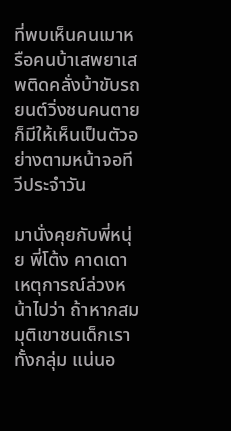ที่พบเห็นคนเมาหรือคนบ้าเสพยาเสพติดคลั่งบ้าขับรถยนต์วิ่งชนคนตายก็มีให้เห็นเป็นตัวอย่างตามหน้าจอทีวีประจำวัน

มานั่งคุยกับพี่หนุ่ย พี่โต้ง คาดเดาเหตุการณ์ล่วงหน้าไปว่า ถ้าหากสมมุติเขาชนเด็กเราทั้งกลุ่ม แน่นอ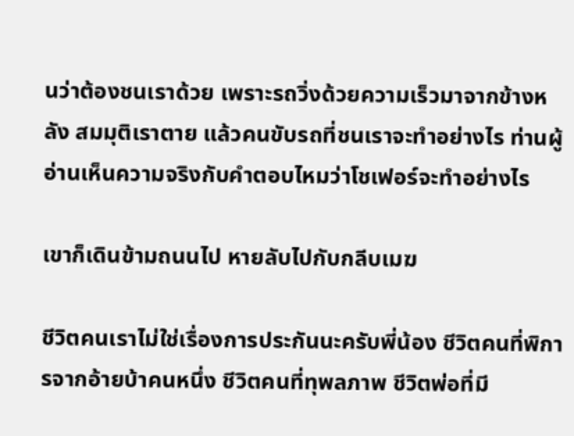นว่าต้องชนเราด้วย เพราะรถวิ่งด้วยความเร็วมาจากข้างหลัง สมมุติเราตาย แล้วคนขับรถที่ชนเราจะทำอย่างไร ท่านผู้อ่านเห็นความจริงกับคำตอบไหมว่าโชเฟอร์จะทำอย่างไร

เขาก็เดินข้ามถนนไป หายลับไปกับกลีบเมฆ

ชีวิตคนเราไม่ใช่เรื่องการประกันนะครับพี่น้อง ชีวิตคนที่พิการจากอ้ายบ้าคนหนึ่ง ชีวิตคนที่ทุพลภาพ ชีวิตพ่อที่มี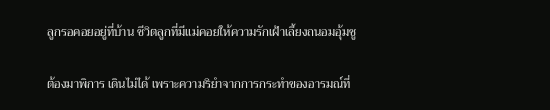ลูกรอคอยอยู่ที่บ้าน ชีวิตลูกที่มีแม่คอยให้ความรักเฝ้าเลี้ยงถนอมอุ้มชู

ต้องมาพิการ เดินไม่ได้ เพราะความริยำจากการกระทำของอารมณ์ที่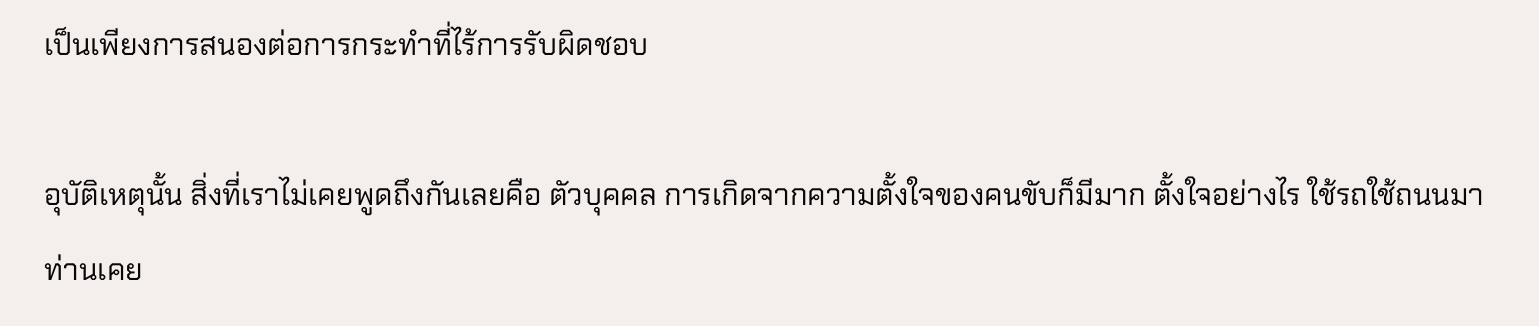เป็นเพียงการสนองต่อการกระทำที่ไร้การรับผิดชอบ

อุบัติเหตุนั้น สิ่งที่เราไม่เคยพูดถึงกันเลยคือ ตัวบุคคล การเกิดจากความตั้งใจของคนขับก็มีมาก ตั้งใจอย่างไร ใช้รถใช้ถนนมาท่านเคย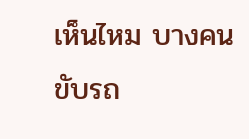เห็นไหม บางคนขับรถ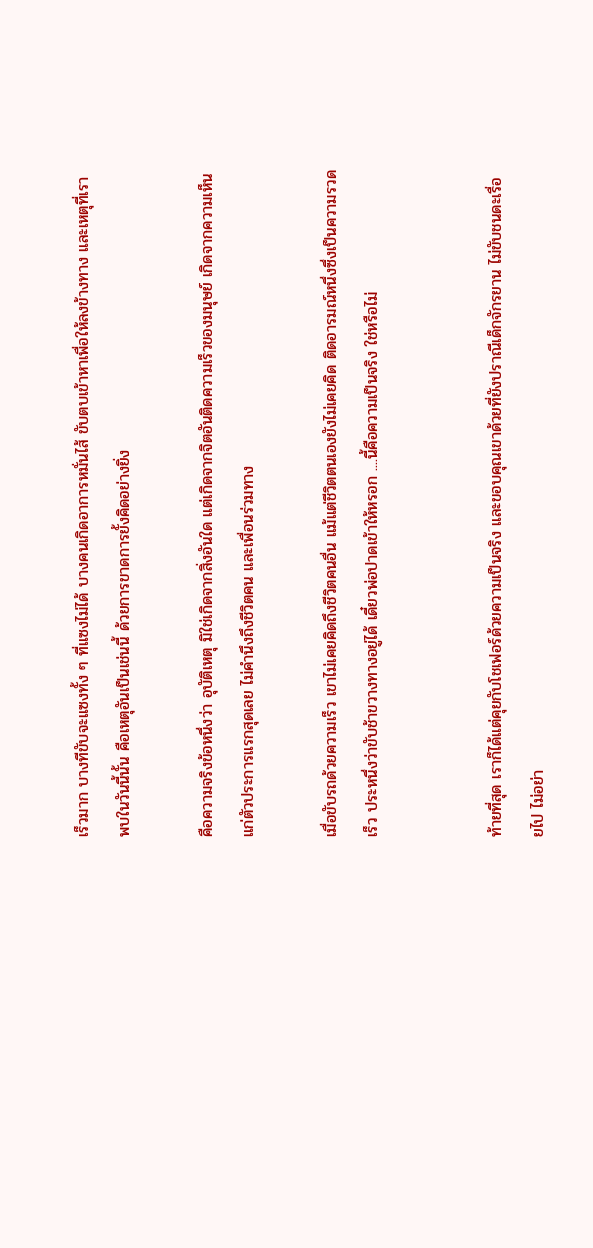เร็วมาก บางทีขับจะแซงทั้ง ๆ ที่แซงไม่ได้ บางคนเกิดอาการหมั่นไส้ ขับตบเข้าหาเพื่อให้ลงข้างทาง และเหตุที่เราพบในวันนี้นั้น คือเหตุอันเป็นเช่นนี้ ด้วยการขาดการยั้งคิดอย่างยิ่ง

คือความจริงข้อหนึ่งว่า อุบัติเหตุ มิใช่เกิดจากสิ่งอันใด แต่เกิดจากจิตอันติดความเร็วของมนุษย์ เกิดจากความเห็นแก่ตัวประการแรกสุดเลย ไม่คำนึงถึงชีวิตคน และเพื่อนร่วมทาง

เมื่อขับรถด้วยความเร็ว เขาไม่เคยคิดถึงชีวิตคนอื่น แม้แต่ชีวิตตนเองยังไม่เคยคิด ติดอารมณ์หนึ่งซึ่งเป็นความรวดเร็ว ประหนึ่งว่าขับช้าขวางทางอยู่ได้ เดี๋ยวพ่อปาดเข้าให้หรอก ....นี้คือความเป็นจริง ใช่หรือไม่


ท้ายที่สุด เราก็ได้แต่คุยกับโชเฟอร์ด้วยความเป็นจริง และขอบคุณเขาด้วยที่ยังปราณีเด็กจักรยาน ไม่ขับชนดะเรื่อยไป ไม่อย่า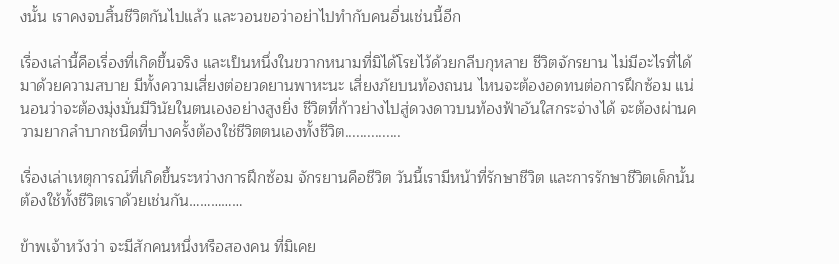งนั้น เราคงจบสิ้นชีวิตกันไปแล้ว และวอนขอว่าอย่าไปทำกับคนอื่นเช่นนี้อีก

เรื่องเล่านี้คือเรื่องที่เกิดขึ้นจริง และเป็นหนึ่งในขวากหนามที่มิได้โรยไว้ด้วยกลีบกุหลาย ชีวิตจักรยาน ไม่มีอะไรที่ได้มาด้วยความสบาย มีทั้งความเสี่ยงต่อยวดยานพาหะนะ เสี่ยงภัยบนท้องถนน ไหนจะต้องอดทนต่อการฝึกซ้อม แน่นอนว่าจะต้องมุ่งมั่นมีวินัยในตนเองอย่างสูงยิ่ง ชีวิตที่ก้าวย่างไปสู่ดวงดาวบนท้องฟ้าอันใสกระจ่างได้ จะต้องผ่านความยากลำบากชนิดที่บางครั้งต้องใช่ชีวิตตนเองทั้งชีวิต...............

เรื่องเล่าเหตุการณ์ที่เกิดขึ้นระหว่างการฝึกซ้อม จักรยานคือชีวิต วันนี้เรามีหน้าที่รักษาชีวิต และการรักษาชีวิตเด็กนั้น ต้องใช้ทั้งชีวิตเราด้วยเช่นกัน……………

ข้าพเจ้าหวังว่า จะมีสักคนหนึ่งหรือสองคน ที่มิเคย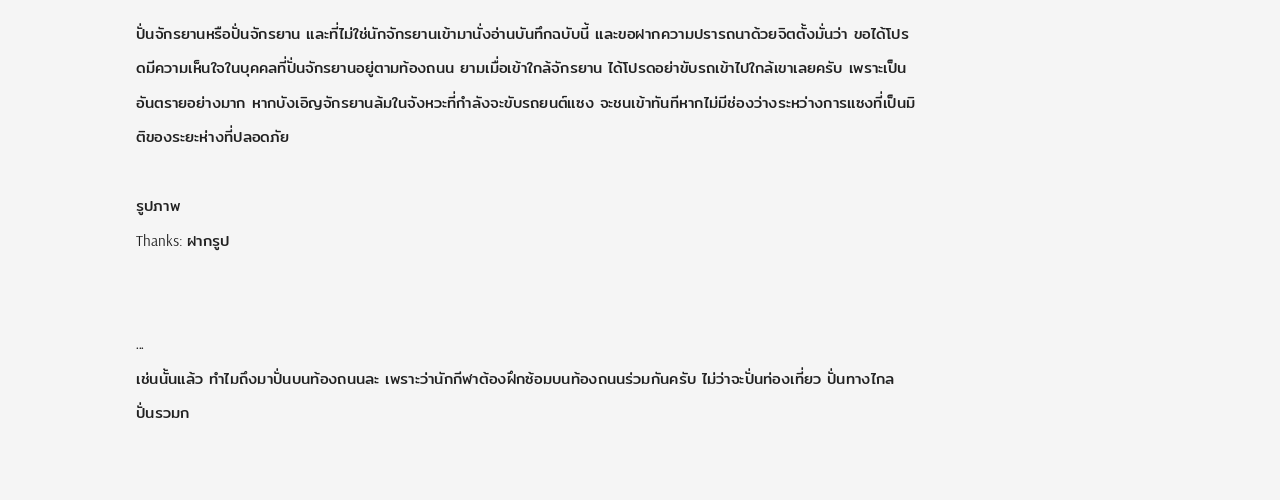ปั่นจักรยานหรือปั่นจักรยาน และที่ไม่ใช่นักจักรยานเข้ามานั่งอ่านบันทึกฉบับนี้ และขอฝากความปรารถนาด้วยจิตตั้งมั่นว่า ขอได้โปรดมีความเห็นใจในบุคคลที่ปั่นจักรยานอยู่ตามท้องถนน ยามเมื่อเข้าใกล้จักรยาน ได้โปรดอย่าขับรถเข้าไปใกล้เขาเลยครับ เพราะเป็นอันตรายอย่างมาก หากบังเอิญจักรยานล้มในจังหวะที่กำลังจะขับรถยนต์แซง จะชนเข้าทันทีหากไม่มีช่องว่างระหว่างการแซงที่เป็นมิติของระยะห่างที่ปลอดภัย

รูปภาพ
Thanks: ฝากรูป


...
เช่นนั้นแล้ว ทำไมถึงมาปั่นบนท้องถนนละ เพราะว่านักกีฬาต้องฝึกซ้อมบนท้องถนนร่วมกันครับ ไม่ว่าจะปั่นท่องเที่ยว ปั่นทางไกล ปั่นรวมก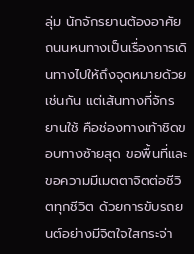ลุ่ม นักจักรยานต้องอาศัยถนนหนทางเป็นเรื่องการเดินทางไปให้ถึงจุดหมายด้วยเช่นกัน แต่เส้นทางที่จักรยานใช้ คือช่องทางเท้าชิดขอบทางซ้ายสุด ขอพื้นที่และขอความมีเมตตาจิตต่อชีวิตทุกชีวิต ด้วยการขับรถยนต์อย่างมีจิตใจใสกระจ่า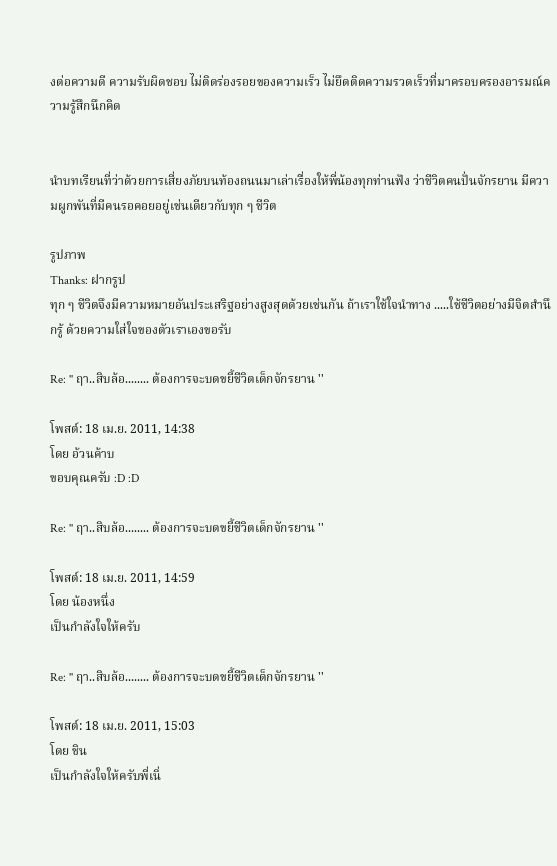งต่อความดี ความรับผิดชอบ ไม่ติดร่องรอยของความเร็ว ไม่ยึดติดความรวดเร็วที่มาครอบครองอารมณ์ความรู้สึกนึกคิด


นำบทเรียนที่ว่าด้วยการเสี่ยงภัยบนท้องถนนมาเล่าเรื่องให้พี่น้องทุกท่านฟัง ว่าชีวิตคนปั่นจักรยาน มีความผูกพันที่มีคนรอคอยอยู่เช่นเดียวกับทุก ๆ ชีวิต

รูปภาพ
Thanks: ฝากรูป
ทุก ๆ ชีวิตจึงมีความหมายอันประเสริฐอย่างสูงสุดด้วยเช่นกัน ถ้าเราใช้ใจนำทาง .....ใช้ชีวิตอย่างมีจิตสำนึกรู้ ด้วยความใส่ใจของตัวเราเองขอรับ

Re: '' ฤา..สิบล้อ........ ต้องการจะบดขยี้ชีวิตเด็กจักรยาน ''

โพสต์: 18 เม.ย. 2011, 14:38
โดย อ้วนค้าบ
ขอบคุณครับ :D :D

Re: '' ฤา..สิบล้อ........ ต้องการจะบดขยี้ชีวิตเด็กจักรยาน ''

โพสต์: 18 เม.ย. 2011, 14:59
โดย น้องหนึ่ง
เป็นกำลังใจให้ครับ

Re: '' ฤา..สิบล้อ........ ต้องการจะบดขยี้ชีวิตเด็กจักรยาน ''

โพสต์: 18 เม.ย. 2011, 15:03
โดย ชิน
เป็นกำลังใจให้ครับพี่เนิ่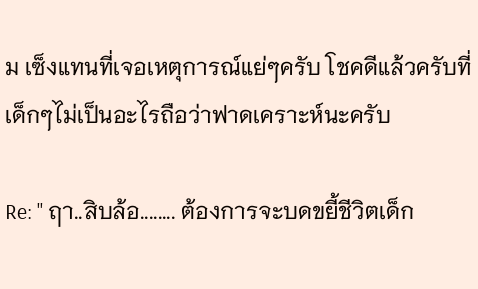ม เซ็งแทนที่เจอเหตุการณ์แย่ๆครับ โชคดีแล้วครับที่เด็กๆไม่เป็นอะไรถือว่าฟาดเคราะห์นะครับ

Re: '' ฤา..สิบล้อ........ ต้องการจะบดขยี้ชีวิตเด็ก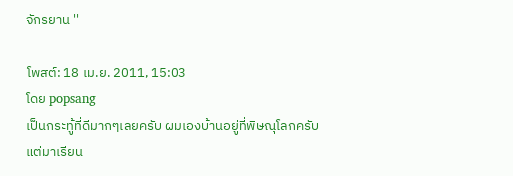จักรยาน ''

โพสต์: 18 เม.ย. 2011, 15:03
โดย popsang
เป็นกระทู้ที่ดีมากๆเลยครับ ผมเองบ้านอยู่ที่พิษณุโลกครับ
แต่มาเรียน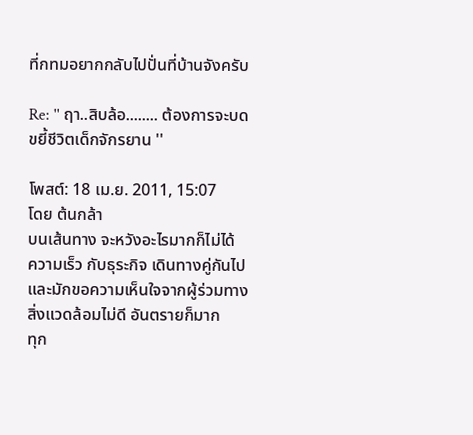ที่กทมอยากกลับไปปั่นที่บ้านจังครับ

Re: '' ฤา..สิบล้อ........ ต้องการจะบดขยี้ชีวิตเด็กจักรยาน ''

โพสต์: 18 เม.ย. 2011, 15:07
โดย ต้นกล้า
บนเส้นทาง จะหวังอะไรมากก็ไม่ได้
ความเร็ว กับธุระกิจ เดินทางคู่กันไป
และมักขอความเห็นใจจากผู้ร่วมทาง
สิ่งแวดล้อมไม่ดี อันตรายก็มาก
ทุก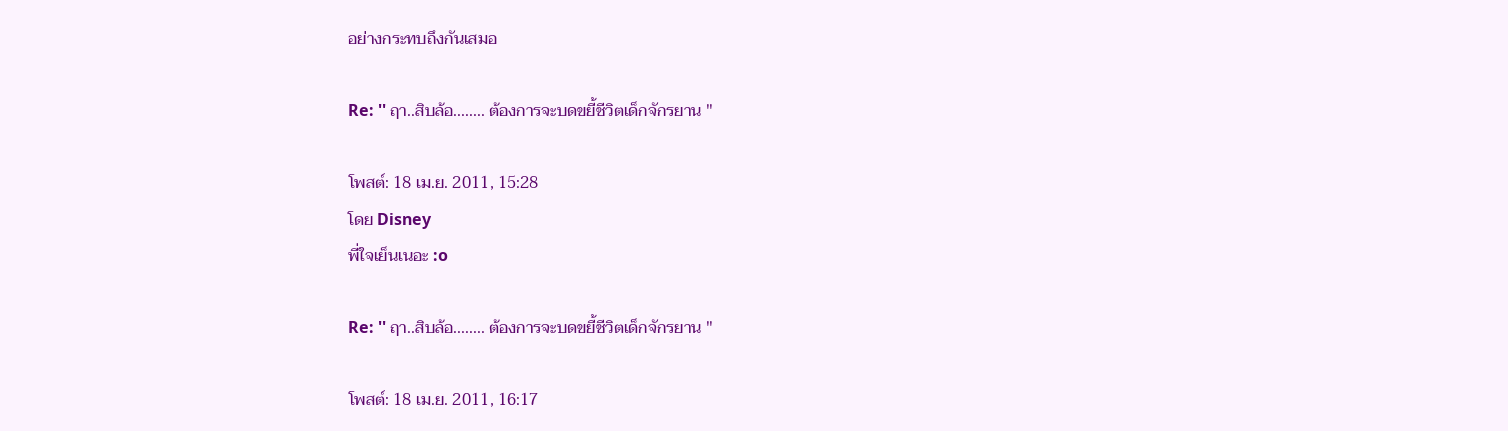อย่างกระทบถึงกันเสมอ

Re: '' ฤา..สิบล้อ........ ต้องการจะบดขยี้ชีวิตเด็กจักรยาน ''

โพสต์: 18 เม.ย. 2011, 15:28
โดย Disney
พี่ใจเย็นเนอะ :o

Re: '' ฤา..สิบล้อ........ ต้องการจะบดขยี้ชีวิตเด็กจักรยาน ''

โพสต์: 18 เม.ย. 2011, 16:17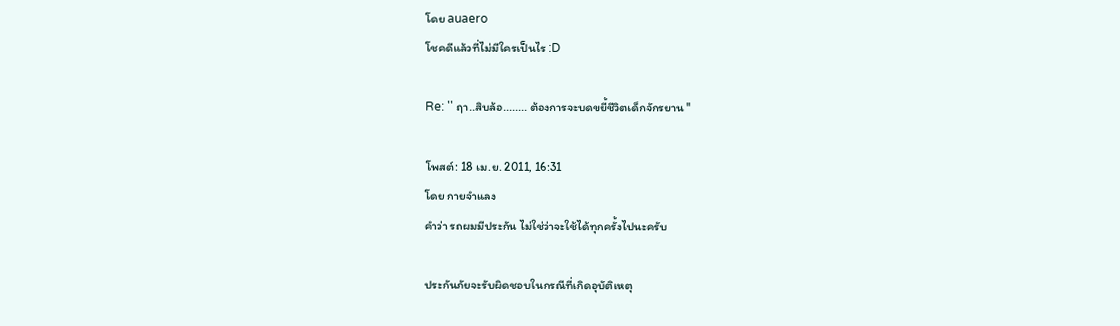โดย auaero
โชคดีแล้วที่ไม่มีใครเป็นไร :D

Re: '' ฤา..สิบล้อ........ ต้องการจะบดขยี้ชีวิตเด็กจักรยาน ''

โพสต์: 18 เม.ย. 2011, 16:31
โดย กายจำแลง
คำว่า รถผมมีประกัน ไม่ใช่ว่าจะใช้ได้ทุกครั้งไปนะครับ

ประกันภัยจะรับผิดชอบในกรณีที่เกิดอุบัติเหตุ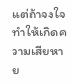แต่ถ้าจงใจทำให้เกิดความเสียหาย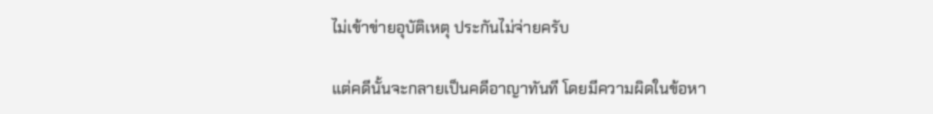ไม่เข้าข่ายอุบัติเหตุ ประกันไม่จ่ายครับ

แต่คดีนั้นจะกลายเป็นคดีอาญาทันที โดยมีความผิดในข้อหา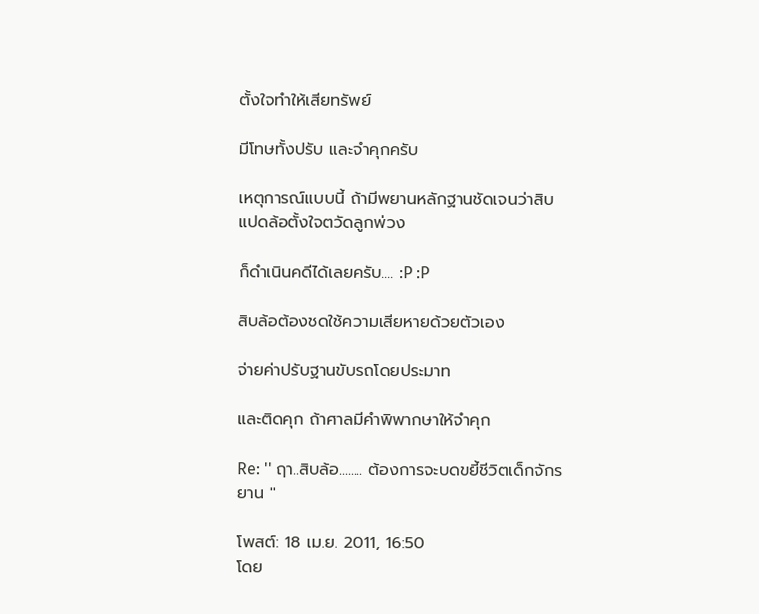ตั้งใจทำให้เสียทรัพย์

มีโทษทั้งปรับ และจำคุกครับ

เหตุการณ์แบบนี้ ถ้ามีพยานหลักฐานชัดเจนว่าสิบแปดล้อตั้งใจตวัดลูกพ่วง

ก็ดำเนินคดีได้เลยครับ.... :P :P

สิบล้อต้องชดใช้ความเสียหายด้วยตัวเอง

จ่ายค่าปรับฐานขับรถโดยประมาท

และติดคุก ถ้าศาลมีคำพิพากษาให้จำคุก

Re: '' ฤา..สิบล้อ........ ต้องการจะบดขยี้ชีวิตเด็กจักรยาน ''

โพสต์: 18 เม.ย. 2011, 16:50
โดย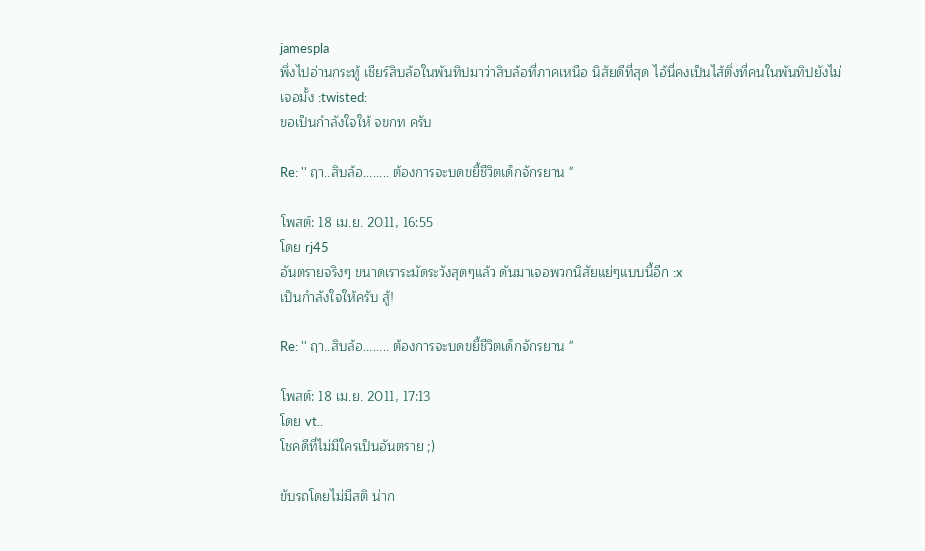jamespla
พึ่งไปอ่านกระทู้ เชียร์สิบล้อในพันทิปมาว่าสิบล้อที่ภาคเหนือ นิสัยดีที่สุด ไอ้นี่คงเป็นไส้ติ่งที่คนในพันทิปยังไม่เจอมั้ง :twisted:
ขอเป็นกำลังใจให้ จขกท ครับ

Re: '' ฤา..สิบล้อ........ ต้องการจะบดขยี้ชีวิตเด็กจักรยาน ''

โพสต์: 18 เม.ย. 2011, 16:55
โดย rj45
อันตรายจริงๆ ขนาดเราระมัดระวังสุดๆแล้ว ดันมาเจอพวกนิสัยแย่ๆแบบนี้อีก :x
เป็นกำลังใจให้ครับ สู้!

Re: '' ฤา..สิบล้อ........ ต้องการจะบดขยี้ชีวิตเด็กจักรยาน ''

โพสต์: 18 เม.ย. 2011, 17:13
โดย vt..
โชคดีที่ไม่มีใครเป็นอันตราย ;)

ขับรถโดยไม่มีสติ น่าก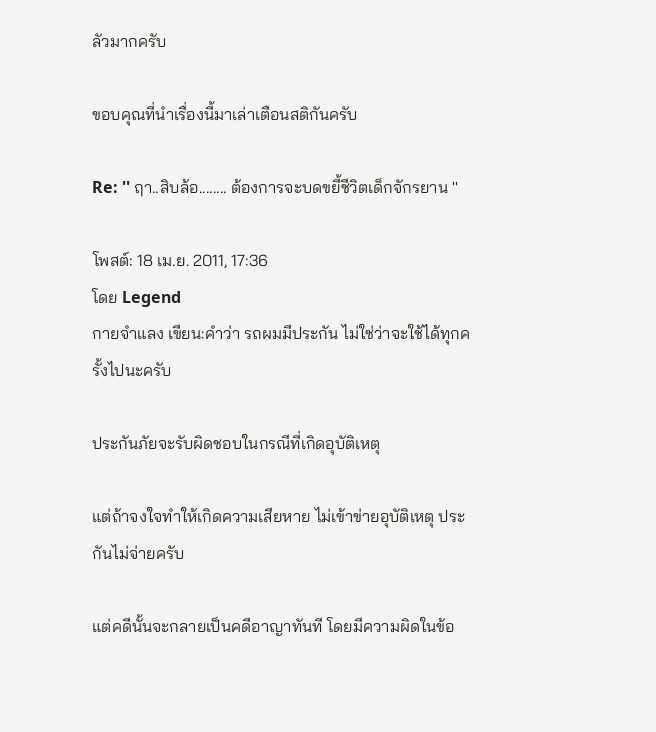ลัวมากครับ

ขอบคุณที่นำเรื่องนี้มาเล่าเตือนสติกันครับ

Re: '' ฤา..สิบล้อ........ ต้องการจะบดขยี้ชีวิตเด็กจักรยาน ''

โพสต์: 18 เม.ย. 2011, 17:36
โดย Legend
กายจำแลง เขียน:คำว่า รถผมมีประกัน ไม่ใช่ว่าจะใช้ได้ทุกครั้งไปนะครับ

ประกันภัยจะรับผิดชอบในกรณีที่เกิดอุบัติเหตุ

แต่ถ้าจงใจทำให้เกิดความเสียหาย ไม่เข้าข่ายอุบัติเหตุ ประกันไม่จ่ายครับ

แต่คดีนั้นจะกลายเป็นคดีอาญาทันที โดยมีความผิดในข้อ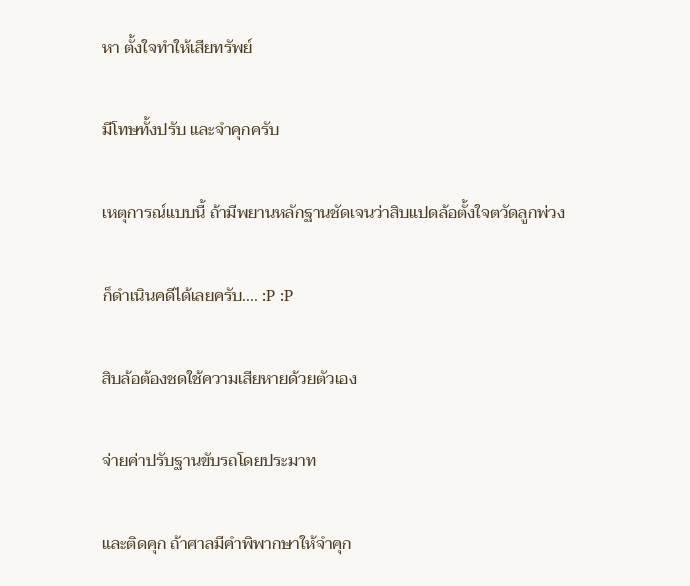หา ตั้งใจทำให้เสียทรัพย์

มีโทษทั้งปรับ และจำคุกครับ

เหตุการณ์แบบนี้ ถ้ามีพยานหลักฐานชัดเจนว่าสิบแปดล้อตั้งใจตวัดลูกพ่วง

ก็ดำเนินคดีได้เลยครับ.... :P :P

สิบล้อต้องชดใช้ความเสียหายด้วยตัวเอง

จ่ายค่าปรับฐานขับรถโดยประมาท

และติดคุก ถ้าศาลมีคำพิพากษาให้จำคุก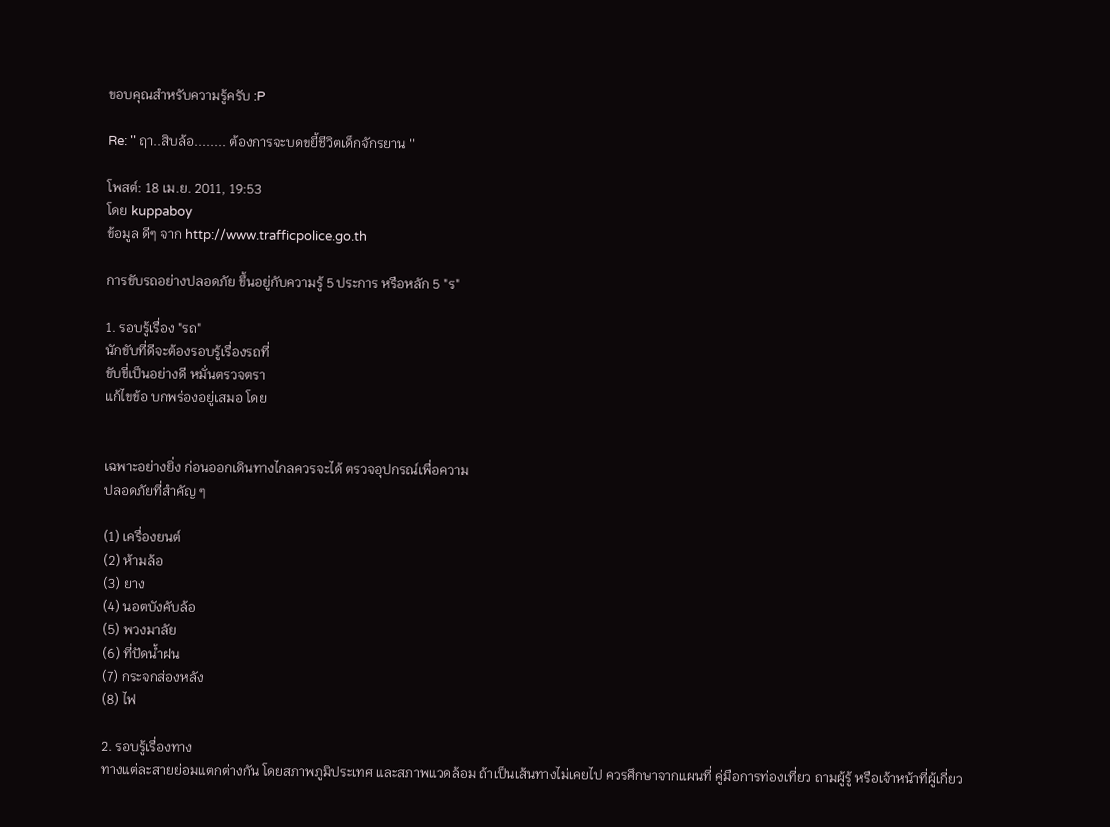ขอบคุณสำหรับความรู้ครับ :P

Re: '' ฤา..สิบล้อ........ ต้องการจะบดขยี้ชีวิตเด็กจักรยาน ''

โพสต์: 18 เม.ย. 2011, 19:53
โดย kuppaboy
ข้อมูล ดีๆ จาก http://www.trafficpolice.go.th

การขับรถอย่างปลอดภัย ขึ้นอยู่กับความรู้ 5 ประการ หรือหลัก 5 "ร"

1. รอบรู้เรื่อง "รถ"
นักขับที่ดีจะต้องรอบรู้เรื่องรถที่
ขับขี่เป็นอย่างดี หมั่นตรวจตรา
แก้ไขข้อ บกพร่องอยู่เสมอ โดย


เฉพาะอย่างยิ่ง ก่อนออกเดินทางไกลควรจะได้ ตรวจอุปกรณ์เพื่อความ
ปลอดภัยที่สำคัญ ๆ

(1) เครื่องยนต์
(2) ห้ามล้อ
(3) ยาง
(4) นอตบังคับล้อ
(5) พวงมาลัย
(6) ที่ปัดน้ำฝน
(7) กระจกส่องหลัง
(8) ไฟ

2. รอบรู้เรื่องทาง
ทางแต่ละสายย่อมแตกต่างกัน โดยสภาพภูมิประเทศ และสภาพแวดล้อม ถ้าเป็นเส้นทางไม่เคยไป ควรศึกษาจากแผนที่ คู่มือการท่องเที่ยว ถามผู้รู้ หรือเจ้าหน้าที่ผู้เกี่ยว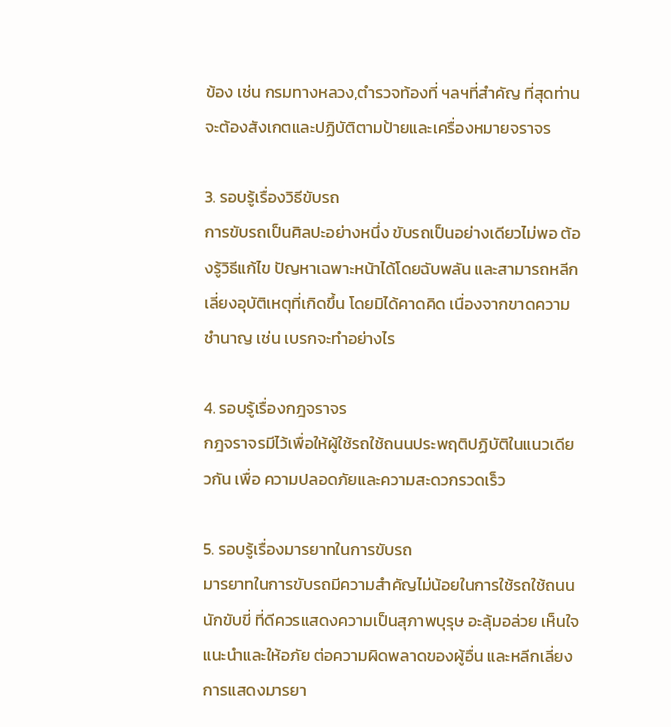ข้อง เช่น กรมทางหลวง,ตำรวจท้องที่ ฯลฯที่สำคัญ ที่สุดท่านจะต้องสังเกตและปฏิบัติตามป้ายและเครื่องหมายจราจร

3. รอบรู้เรื่องวิธีขับรถ
การขับรถเป็นศิลปะอย่างหนึ่ง ขับรถเป็นอย่างเดียวไม่พอ ต้องรู้วิธีแก้ไข ปัญหาเฉพาะหน้าได้โดยฉับพลัน และสามารถหลีกเลี่ยงอุบัติเหตุที่เกิดขึ้น โดยมิได้คาดคิด เนื่องจากขาดความชำนาญ เช่น เบรกจะทำอย่างไร

4. รอบรู้เรื่องกฎจราจร
กฎจราจรมีไว้เพื่อให้ผู้ใช้รถใช้ถนนประพฤติปฏิบัติในแนวเดียวกัน เพื่อ ความปลอดภัยและความสะดวกรวดเร็ว

5. รอบรู้เรื่องมารยาทในการขับรถ
มารยาทในการขับรถมีความสำคัญไม่น้อยในการใช้รถใช้ถนน นักขับขี่ ที่ดีควรแสดงความเป็นสุภาพบุรุษ อะลุ้มอล่วย เห็นใจ แนะนำและให้อภัย ต่อความผิดพลาดของผู้อื่น และหลีกเลี่ยงการแสดงมารยา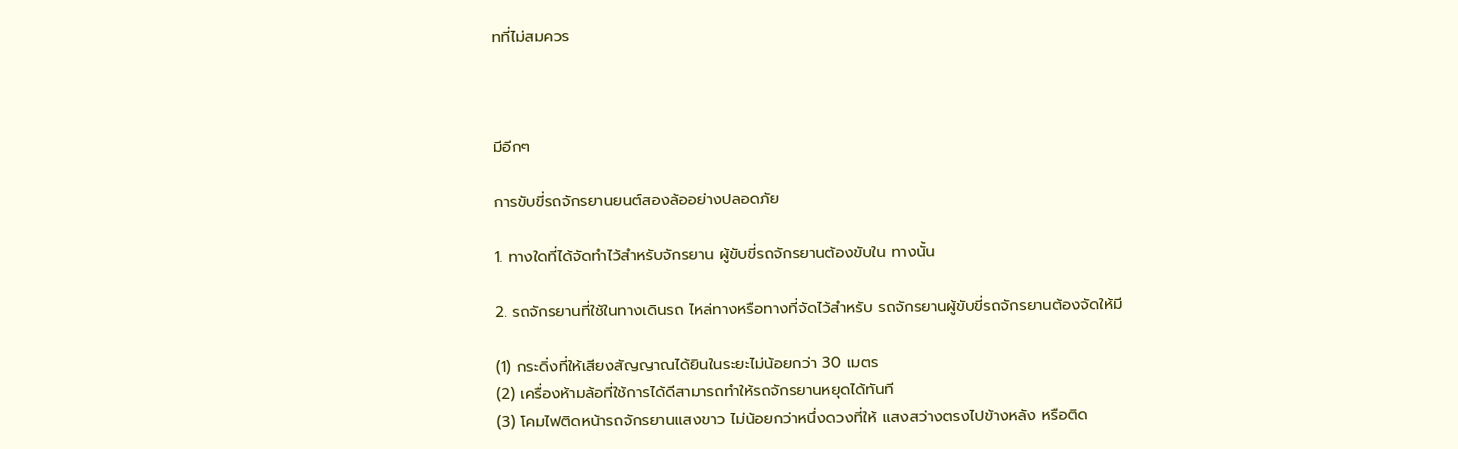ทที่ไม่สมควร



มีอีกๆ

การขับขี่รถจักรยานยนต์สองล้ออย่างปลอดภัย

1. ทางใดที่ได้จัดทำไว้สำหรับจักรยาน ผู้ขับขี่รถจักรยานต้องขับใน ทางนั้น

2. รถจักรยานที่ใช้ในทางเดินรถ ไหล่ทางหรือทางที่จัดไว้สำหรับ รถจักรยานผู้ขับขี่รถจักรยานต้องจัดให้มี

(1) กระดิ่งที่ให้เสียงสัญญาณได้ยินในระยะไม่น้อยกว่า 30 เมตร
(2) เครื่องห้ามล้อที่ใช้การได้ดีสามารถทำให้รถจักรยานหยุดได้ทันที
(3) โคมไฟติดหน้ารถจักรยานแสงขาว ไม่น้อยกว่าหนึ่งดวงที่ให้ แสงสว่างตรงไปข้างหลัง หรือติด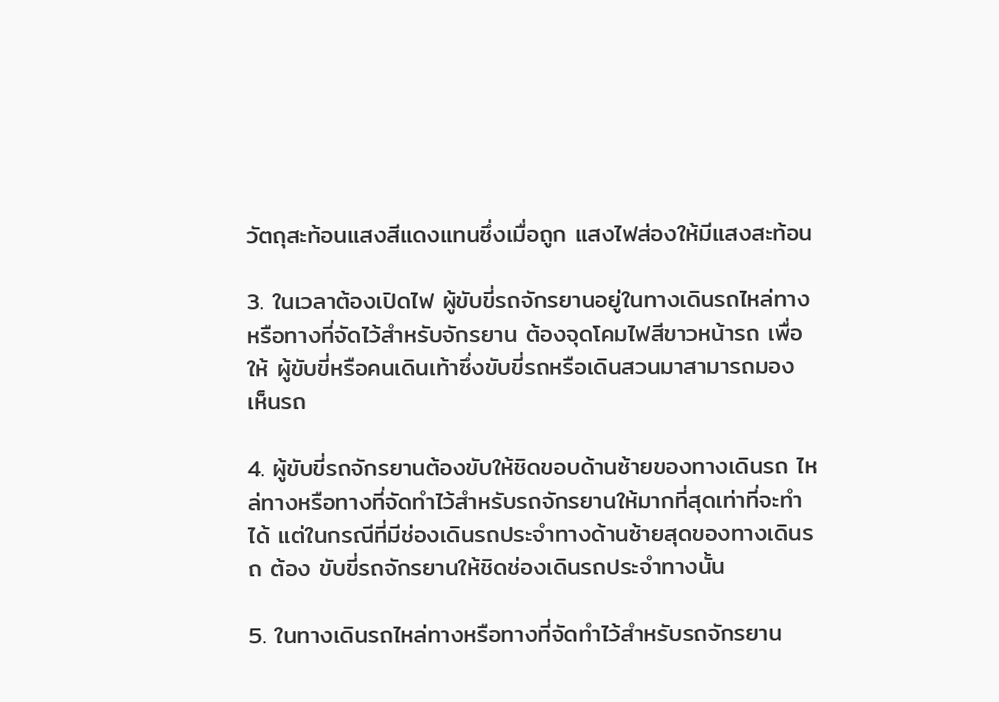วัตถุสะท้อนแสงสีแดงแทนซึ่งเมื่อถูก แสงไฟส่องให้มีแสงสะท้อน

3. ในเวลาต้องเปิดไฟ ผู้ขับขี่รถจักรยานอยู่ในทางเดินรถไหล่ทาง หรือทางที่จัดไว้สำหรับจักรยาน ต้องจุดโคมไฟสีขาวหน้ารถ เพื่อให้ ผู้ขับขี่หรือคนเดินเท้าซึ่งขับขี่รถหรือเดินสวนมาสามารถมอง เห็นรถ

4. ผู้ขับขี่รถจักรยานต้องขับให้ชิดขอบด้านซ้ายของทางเดินรถ ไหล่ทางหรือทางที่จัดทำไว้สำหรับรถจักรยานให้มากที่สุดเท่าที่จะทำได้ แต่ในกรณีที่มีช่องเดินรถประจำทางด้านซ้ายสุดของทางเดินรถ ต้อง ขับขี่รถจักรยานให้ชิดช่องเดินรถประจำทางนั้น

5. ในทางเดินรถไหล่ทางหรือทางที่จัดทำไว้สำหรับรถจักรยาน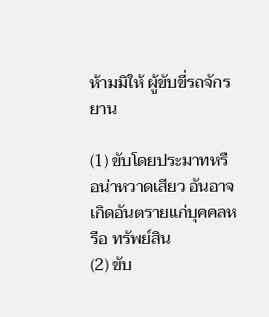ห้ามมิให้ ผู้ขับขี่รถจักรยาน

(1) ขับโดยประมาทหรือน่าหวาดเสียว อันอาจเกิดอันตรายแก่บุคคลหรือ ทรัพย์สิน
(2) ขับ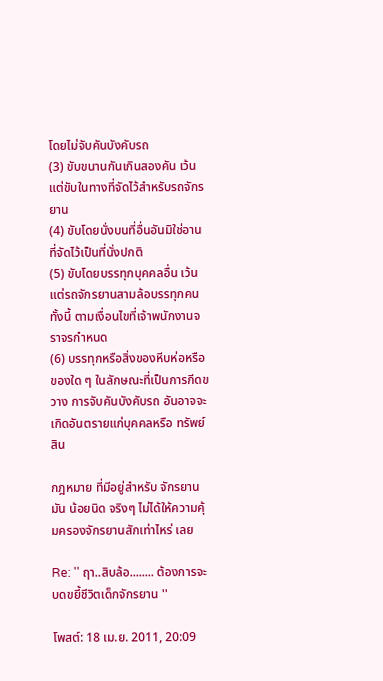โดยไม่จับคันบังคับรถ
(3) ขับขนานกันเกินสองคัน เว้นแต่ขับในทางที่จัดไว้สำหรับรถจักรยาน
(4) ขับโดยนั่งบนที่อื่นอันมิใช่อานที่จัดไว้เป็นที่นั่งปกติ
(5) ขับโดยบรรทุกบุคคลอื่น เว้นแต่รถจักรยานสามล้อบรรทุกคน ทั้งนี้ ตามเงื่อนไขที่เจ้าพนักงานจราจรกำหนด
(6) บรรทุกหรือสิ่งของหีบห่อหรือของใด ๆ ในลักษณะที่เป็นการกีดขวาง การจับคันบังคับรถ อันอาจจะเกิดอันตรายแก่บุคคลหรือ ทรัพย์สิน

กฎหมาย ที่มีอยู่สำหรับ จักรยาน มัน น้อยนิด จริงๆ ไม่ได้ให้ความคุ้มครองจักรยานสักเท่าไหร่ เลย

Re: '' ฤา..สิบล้อ........ ต้องการจะบดขยี้ชีวิตเด็กจักรยาน ''

โพสต์: 18 เม.ย. 2011, 20:09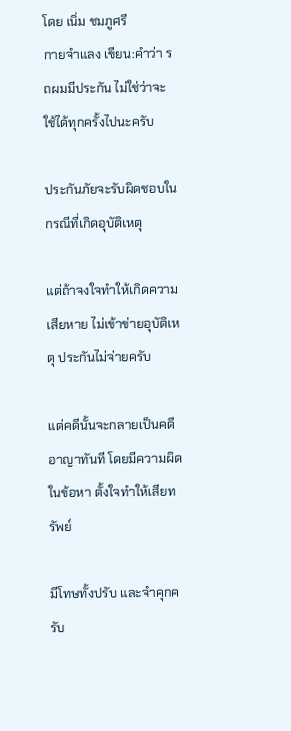โดย เนิ่ม ชมภูศรี
กายจำแลง เขียน:คำว่า รถผมมีประกัน ไม่ใช่ว่าจะใช้ได้ทุกครั้งไปนะครับ

ประกันภัยจะรับผิดชอบในกรณีที่เกิดอุบัติเหตุ

แต่ถ้าจงใจทำให้เกิดความเสียหาย ไม่เข้าข่ายอุบัติเหตุ ประกันไม่จ่ายครับ

แต่คดีนั้นจะกลายเป็นคดีอาญาทันที โดยมีความผิดในข้อหา ตั้งใจทำให้เสียทรัพย์

มีโทษทั้งปรับ และจำคุกครับ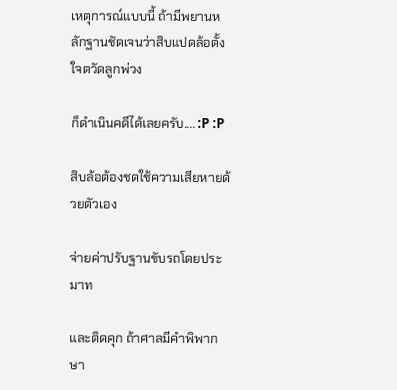เหตุการณ์แบบนี้ ถ้ามีพยานหลักฐานชัดเจนว่าสิบแปดล้อตั้งใจตวัดลูกพ่วง

ก็ดำเนินคดีได้เลยครับ.... :P :P

สิบล้อต้องชดใช้ความเสียหายด้วยตัวเอง

จ่ายค่าปรับฐานขับรถโดยประมาท

และติดคุก ถ้าศาลมีคำพิพากษา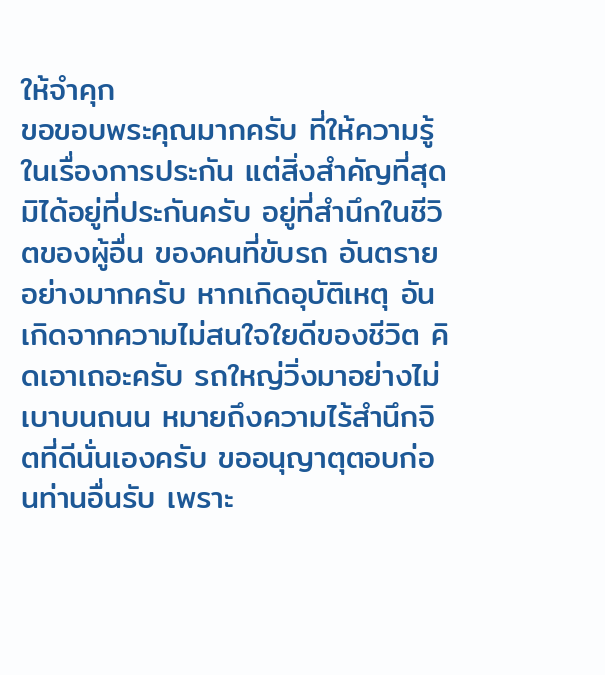ให้จำคุก
ขอขอบพระคุณมากครับ ที่ให้ความรู้ในเรื่องการประกัน แต่สิ่งสำคัญที่สุดมิได้อยู่ที่ประกันครับ อยู่ที่สำนึกในชีวิตของผู้อื่น ของคนที่ขับรถ อันตรายอย่างมากครับ หากเกิดอุบัติเหตุ อันเกิดจากความไม่สนใจใยดีของชีวิต คิดเอาเถอะครับ รถใหญ่วิ่งมาอย่างไม่เบาบนถนน หมายถึงความไร้สำนึกจิตที่ดีนั่นเองครับ ขออนุญาตุตอบก่อนท่านอื่นรับ เพราะ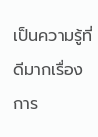เป็นความรู้ที่ดีมากเรื่องการ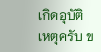เกิดอุบัติเหตุครับ ข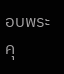อบพระคุ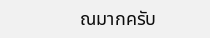ณมากครับ